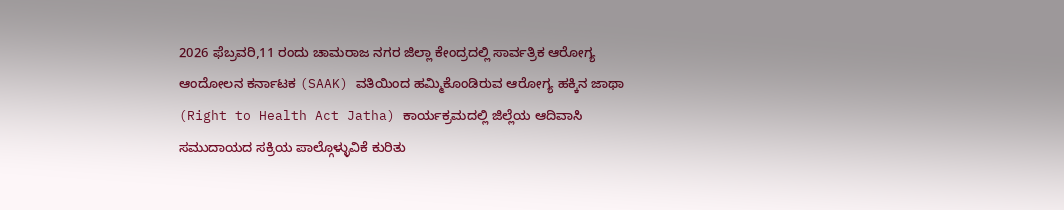2026 ಫೆಬ್ರವರಿ,11 ರಂದು ಚಾಮರಾಜ ನಗರ ಜಿಲ್ಲಾ ಕೇಂದ್ರದಲ್ಲಿ ಸಾರ್ವತ್ರಿಕ ಆರೋಗ್ಯ ಆಂದೋಲನ ಕರ್ನಾಟಕ (SAAK) ವತಿಯಿಂದ ಹಮ್ಮಿಕೊಂಡಿರುವ ಆರೋಗ್ಯ ಹಕ್ಕಿನ ಜಾಥಾ (Right to Health Act Jatha) ಕಾರ್ಯಕ್ರಮದಲ್ಲಿ ಜಿಲ್ಲೆಯ ಆದಿವಾಸಿ ಸಮುದಾಯದ ಸಕ್ರಿಯ ಪಾಲ್ಗೊಳ್ಳುವಿಕೆ ಕುರಿತು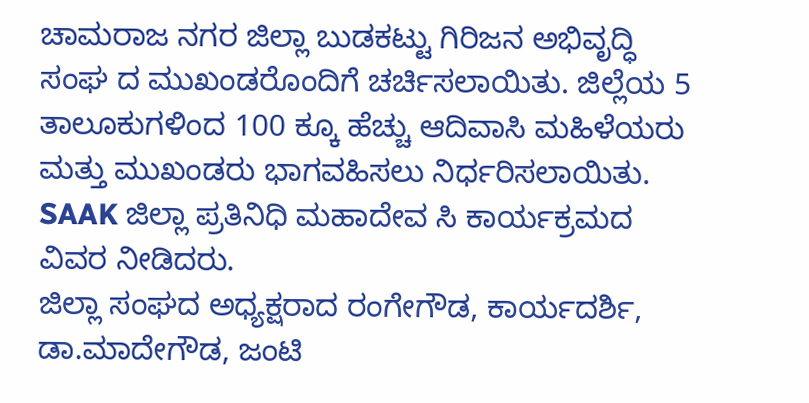ಚಾಮರಾಜ ನಗರ ಜಿಲ್ಲಾ ಬುಡಕಟ್ಟು ಗಿರಿಜನ ಅಭಿವೃದ್ಧಿ ಸಂಘ ದ ಮುಖಂಡರೊಂದಿಗೆ ಚರ್ಚಿಸಲಾಯಿತು. ಜಿಲ್ಲೆಯ 5 ತಾಲೂಕುಗಳಿಂದ 100 ಕ್ಕೂ ಹೆಚ್ಚು ಆದಿವಾಸಿ ಮಹಿಳೆಯರು ಮತ್ತು ಮುಖಂಡರು ಭಾಗವಹಿಸಲು ನಿರ್ಧರಿಸಲಾಯಿತು. SAAK ಜಿಲ್ಲಾ ಪ್ರತಿನಿಧಿ ಮಹಾದೇವ ಸಿ ಕಾರ್ಯಕ್ರಮದ ವಿವರ ನೀಡಿದರು.
ಜಿಲ್ಲಾ ಸಂಘದ ಅಧ್ಯಕ್ಷರಾದ ರಂಗೇಗೌಡ, ಕಾರ್ಯದರ್ಶಿ, ಡಾ.ಮಾದೇಗೌಡ, ಜಂಟಿ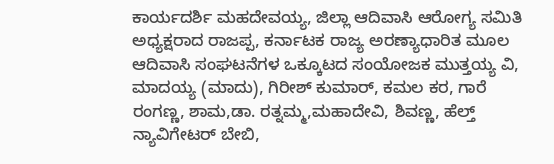ಕಾರ್ಯದರ್ಶಿ ಮಹದೇವಯ್ಯ, ಜಿಲ್ಲಾ ಆದಿವಾಸಿ ಆರೋಗ್ಯ ಸಮಿತಿ ಅಧ್ಯಕ್ಷರಾದ ರಾಜಪ್ಪ, ಕರ್ನಾಟಕ ರಾಜ್ಯ ಅರಣ್ಯಾಧಾರಿತ ಮೂಲ ಆದಿವಾಸಿ ಸಂಘಟನೆಗಳ ಒಕ್ಕೂಟದ ಸಂಯೋಜಕ ಮುತ್ತಯ್ಯ ವಿ, ಮಾದಯ್ಯ (ಮಾದು), ಗಿರೀಶ್ ಕುಮಾರ್, ಕಮಲ ಕರ, ಗಾರೆ ರಂಗಣ್ಣ, ಶಾಮ,ಡಾ. ರತ್ನಮ್ಮ,ಮಹಾದೇವಿ, ಶಿವಣ್ಣ, ಹೆಲ್ತ್ ನ್ಯಾವಿಗೇಟರ್ ಬೇಬಿ,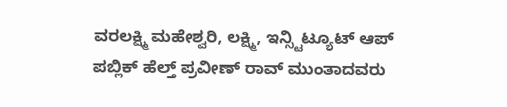ವರಲಕ್ಷ್ಮಿ ಮಹೇಶ್ವರಿ, ಲಕ್ಷ್ಮಿ, ಇನ್ಸ್ಟಿಟ್ಯೂಟ್ ಆಪ್ ಪಬ್ಲಿಕ್ ಹೆಲ್ತ್ ಪ್ರವೀಣ್ ರಾವ್ ಮುಂತಾದವರು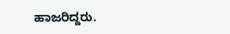ಹಾಜರಿದ್ದರು.